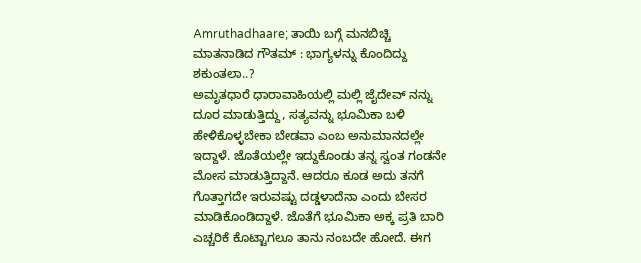Amruthadhaare; ತಾಯಿ ಬಗ್ಗೆ ಮನಬಿಚ್ಚಿ ಮಾತನಾಡಿದ ಗೌತಮ್ : ಭಾಗ್ಯಳನ್ನು ಕೊಂದಿದ್ದು ಶಕುಂತಲಾ..?
ಅಮೃತಧಾರೆ ಧಾರಾವಾಹಿಯಲ್ಲಿ ಮಲ್ಲಿ ಜೈದೇವ್ ನನ್ನು ದೂರ ಮಾಡುತ್ತಿದ್ದು, ಸತ್ಯವನ್ನು ಭೂಮಿಕಾ ಬಳಿ ಹೇಳಿಕೊಳ್ಳಬೇಕಾ ಬೇಡವಾ ಎಂಬ ಅನುಮಾನದಲ್ಲೇ ಇದ್ದಾಳೆ. ಜೊತೆಯಲ್ಲೇ ಇದ್ದುಕೊಂಡು ತನ್ನ ಸ್ವಂತ ಗಂಡನೇ ಮೋಸ ಮಾಡುತ್ತಿದ್ದಾನೆ. ಆದರೂ ಕೂಡ ಅದು ತನಗೆ ಗೊತ್ತಾಗದೇ ಇರುವಷ್ಟು ದಡ್ಡಳಾದೆನಾ ಎಂದು ಬೇಸರ ಮಾಡಿಕೊಂಡಿದ್ದಾಳೆ. ಜೊತೆಗೆ ಭೂಮಿಕಾ ಅಕ್ಕ ಪ್ರತಿ ಬಾರಿ ಎಚ್ಚರಿಕೆ ಕೊಟ್ಟಾಗಲೂ ತಾನು ನಂಬದೇ ಹೋದೆ. ಈಗ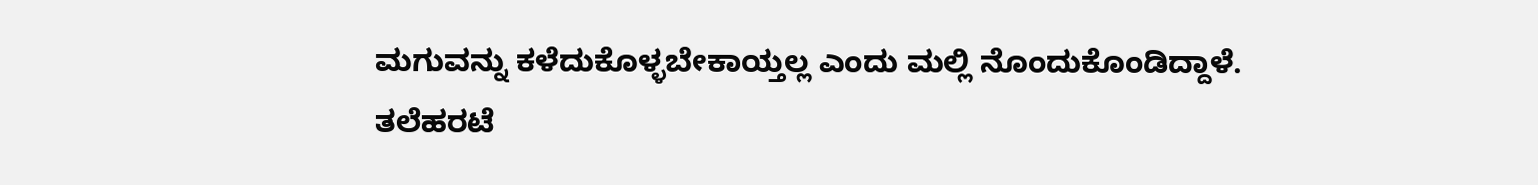ಮಗುವನ್ನು ಕಳೆದುಕೊಳ್ಳಬೇಕಾಯ್ತಲ್ಲ ಎಂದು ಮಲ್ಲಿ ನೊಂದುಕೊಂಡಿದ್ದಾಳೆ.
ತಲೆಹರಟೆ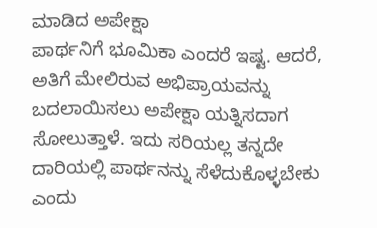ಮಾಡಿದ ಅಪೇಕ್ಷಾ
ಪಾರ್ಥನಿಗೆ ಭೂಮಿಕಾ ಎಂದರೆ ಇಷ್ಟ. ಆದರೆ, ಅತಿಗೆ ಮೇಲಿರುವ ಅಭಿಪ್ರಾಯವನ್ನು ಬದಲಾಯಿಸಲು ಅಪೇಕ್ಷಾ ಯತ್ನಿಸದಾಗ ಸೋಲುತ್ತಾಳೆ. ಇದು ಸರಿಯಲ್ಲ ತನ್ನದೇ ದಾರಿಯಲ್ಲಿ ಪಾರ್ಥನನ್ನು ಸೆಳೆದುಕೊಳ್ಳಬೇಕು ಎಂದು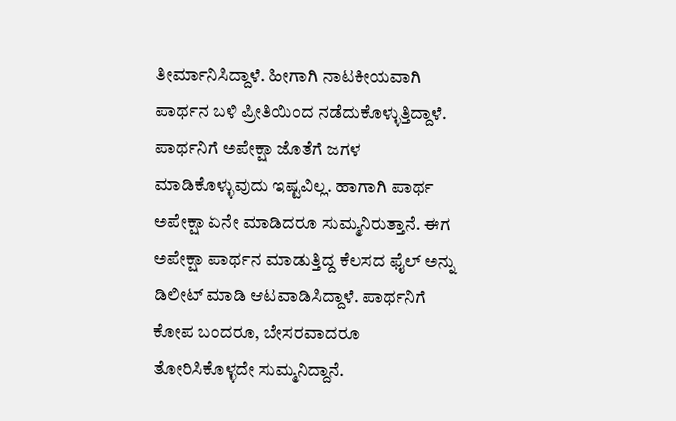ತೀರ್ಮಾನಿಸಿದ್ದಾಳೆ. ಹೀಗಾಗಿ ನಾಟಕೀಯವಾಗಿ ಪಾರ್ಥನ ಬಳಿ ಪ್ರೀತಿಯಿಂದ ನಡೆದುಕೊಳ್ಳುತ್ತಿದ್ದಾಳೆ. ಪಾರ್ಥನಿಗೆ ಅಪೇಕ್ಷಾ ಜೊತೆಗೆ ಜಗಳ ಮಾಡಿಕೊಳ್ಳುವುದು ಇಷ್ಟವಿಲ್ಲ. ಹಾಗಾಗಿ ಪಾರ್ಥ ಅಪೇಕ್ಷಾ ಏನೇ ಮಾಡಿದರೂ ಸುಮ್ಮನಿರುತ್ತಾನೆ. ಈಗ ಅಪೇಕ್ಷಾ ಪಾರ್ಥನ ಮಾಡುತ್ತಿದ್ದ ಕೆಲಸದ ಫೈಲ್ ಅನ್ನು ಡಿಲೀಟ್ ಮಾಡಿ ಆಟವಾಡಿಸಿದ್ದಾಳೆ. ಪಾರ್ಥನಿಗೆ ಕೋಪ ಬಂದರೂ, ಬೇಸರವಾದರೂ ತೋರಿಸಿಕೊಳ್ಳದೇ ಸುಮ್ಮನಿದ್ದಾನೆ.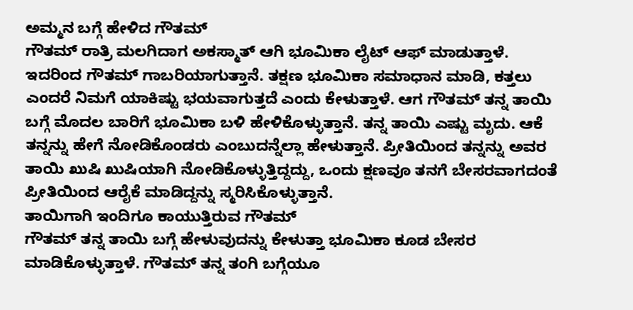ಅಮ್ಮನ ಬಗ್ಗೆ ಹೇಳಿದ ಗೌತಮ್
ಗೌತಮ್ ರಾತ್ರಿ ಮಲಗಿದಾಗ ಅಕಸ್ಮಾತ್ ಆಗಿ ಭೂಮಿಕಾ ಲೈಟ್ ಆಫ್ ಮಾಡುತ್ತಾಳೆ. ಇದರಿಂದ ಗೌತಮ್ ಗಾಬರಿಯಾಗುತ್ತಾನೆ. ತಕ್ಷಣ ಭೂಮಿಕಾ ಸಮಾಧಾನ ಮಾಡಿ, ಕತ್ತಲು ಎಂದರೆ ನಿಮಗೆ ಯಾಕಿಷ್ಟು ಭಯವಾಗುತ್ತದೆ ಎಂದು ಕೇಳುತ್ತಾಳೆ. ಆಗ ಗೌತಮ್ ತನ್ನ ತಾಯಿ ಬಗ್ಗೆ ಮೊದಲ ಬಾರಿಗೆ ಭೂಮಿಕಾ ಬಳಿ ಹೇಳಿಕೊಳ್ಳುತ್ತಾನೆ. ತನ್ನ ತಾಯಿ ಎಷ್ಟು ಮೃದು. ಆಕೆ ತನ್ನನ್ನು ಹೇಗೆ ನೋಡಿಕೊಂಡರು ಎಂಬುದನ್ನೆಲ್ಲಾ ಹೇಳುತ್ತಾನೆ. ಪ್ರೀತಿಯಿಂದ ತನ್ನನ್ನು ಅವರ ತಾಯಿ ಖುಷಿ ಖುಷಿಯಾಗಿ ನೋಡಿಕೊಳ್ಳುತ್ತಿದ್ದದ್ದು, ಒಂದು ಕ್ಷಣವೂ ತನಗೆ ಬೇಸರವಾಗದಂತೆ ಪ್ರೀತಿಯಿಂದ ಆರೈಕೆ ಮಾಡಿದ್ದನ್ನು ಸ್ಮರಿಸಿಕೊಳ್ಳುತ್ತಾನೆ.
ತಾಯಿಗಾಗಿ ಇಂದಿಗೂ ಕಾಯುತ್ತಿರುವ ಗೌತಮ್
ಗೌತಮ್ ತನ್ನ ತಾಯಿ ಬಗ್ಗೆ ಹೇಳುವುದನ್ನು ಕೇಳುತ್ತಾ ಭೂಮಿಕಾ ಕೂಡ ಬೇಸರ ಮಾಡಿಕೊಳ್ಳುತ್ತಾಳೆ. ಗೌತಮ್ ತನ್ನ ತಂಗಿ ಬಗ್ಗೆಯೂ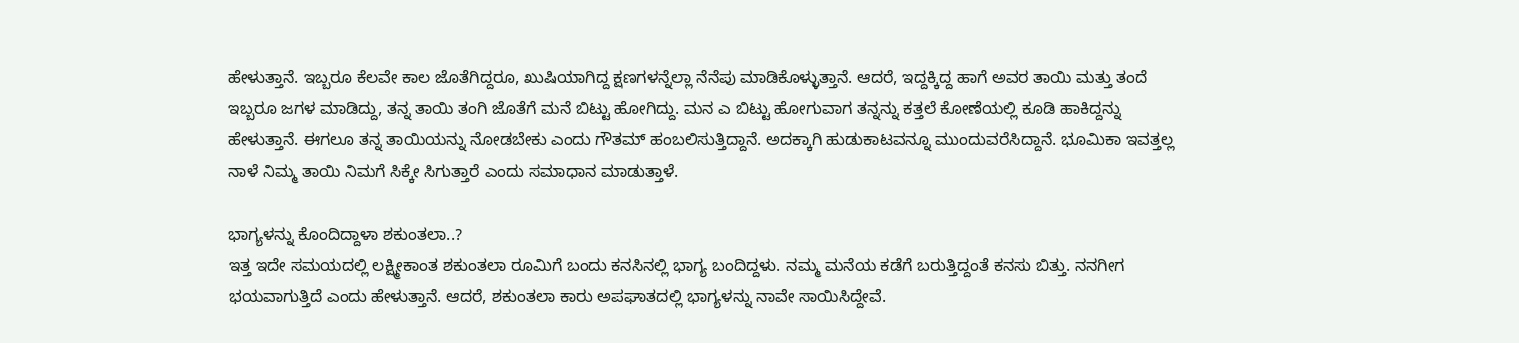ಹೇಳುತ್ತಾನೆ. ಇಬ್ಬರೂ ಕೆಲವೇ ಕಾಲ ಜೊತೆಗಿದ್ದರೂ, ಖುಷಿಯಾಗಿದ್ದ ಕ್ಷಣಗಳನ್ನೆಲ್ಲಾ ನೆನೆಪು ಮಾಡಿಕೊಳ್ಳುತ್ತಾನೆ. ಆದರೆ, ಇದ್ದಕ್ಕಿದ್ದ ಹಾಗೆ ಅವರ ತಾಯಿ ಮತ್ತು ತಂದೆ ಇಬ್ಬರೂ ಜಗಳ ಮಾಡಿದ್ದು, ತನ್ನ ತಾಯಿ ತಂಗಿ ಜೊತೆಗೆ ಮನೆ ಬಿಟ್ಟು ಹೋಗಿದ್ದು. ಮನ ಎ ಬಿಟ್ಟು ಹೋಗುವಾಗ ತನ್ನನ್ನು ಕತ್ತಲೆ ಕೋಣೆಯಲ್ಲಿ ಕೂಡಿ ಹಾಕಿದ್ದನ್ನು ಹೇಳುತ್ತಾನೆ. ಈಗಲೂ ತನ್ನ ತಾಯಿಯನ್ನು ನೋಡಬೇಕು ಎಂದು ಗೌತಮ್ ಹಂಬಲಿಸುತ್ತಿದ್ದಾನೆ. ಅದಕ್ಕಾಗಿ ಹುಡುಕಾಟವನ್ನೂ ಮುಂದುವರೆಸಿದ್ದಾನೆ. ಭೂಮಿಕಾ ಇವತ್ತಲ್ಲ ನಾಳೆ ನಿಮ್ಮ ತಾಯಿ ನಿಮಗೆ ಸಿಕ್ಕೇ ಸಿಗುತ್ತಾರೆ ಎಂದು ಸಮಾಧಾನ ಮಾಡುತ್ತಾಳೆ.

ಭಾಗ್ಯಳನ್ನು ಕೊಂದಿದ್ದಾಳಾ ಶಕುಂತಲಾ..?
ಇತ್ತ ಇದೇ ಸಮಯದಲ್ಲಿ ಲಕ್ಷ್ಮೀಕಾಂತ ಶಕುಂತಲಾ ರೂಮಿಗೆ ಬಂದು ಕನಸಿನಲ್ಲಿ ಭಾಗ್ಯ ಬಂದಿದ್ದಳು. ನಮ್ಮ ಮನೆಯ ಕಡೆಗೆ ಬರುತ್ತಿದ್ದಂತೆ ಕನಸು ಬಿತ್ತು. ನನಗೀಗ ಭಯವಾಗುತ್ತಿದೆ ಎಂದು ಹೇಳುತ್ತಾನೆ. ಆದರೆ, ಶಕುಂತಲಾ ಕಾರು ಅಪಘಾತದಲ್ಲಿ ಭಾಗ್ಯಳನ್ನು ನಾವೇ ಸಾಯಿಸಿದ್ದೇವೆ.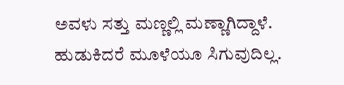ಅವಳು ಸತ್ತು ಮಣ್ಣಲ್ಲಿ ಮಣ್ಣಾಗಿದ್ದಾಳೆ. ಹುಡುಕಿದರೆ ಮೂಳೆಯೂ ಸಿಗುವುದಿಲ್ಲ.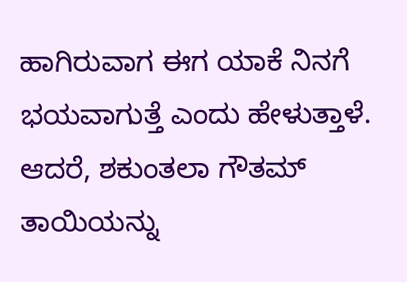ಹಾಗಿರುವಾಗ ಈಗ ಯಾಕೆ ನಿನಗೆ ಭಯವಾಗುತ್ತೆ ಎಂದು ಹೇಳುತ್ತಾಳೆ. ಆದರೆ, ಶಕುಂತಲಾ ಗೌತಮ್ ತಾಯಿಯನ್ನು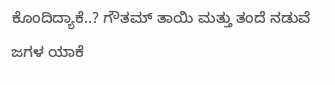ಕೊಂದಿದ್ಯಾಕೆ..? ಗೌತಮ್ ತಾಯಿ ಮತ್ತು ತಂದೆ ನಡುವೆ ಜಗಳ ಯಾಕೆ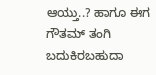ಆಯ್ತು..? ಹಾಗೂ ಈಗ ಗೌತಮ್ ತಂಗಿ ಬದುಕಿರಬಹುದಾ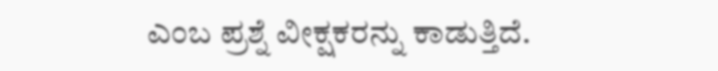ಎಂಬ ಪ್ರಶ್ನೆ ವೀಕ್ಷಕರನ್ನು ಕಾಡುತ್ತಿದೆ.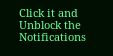Click it and Unblock the Notifications